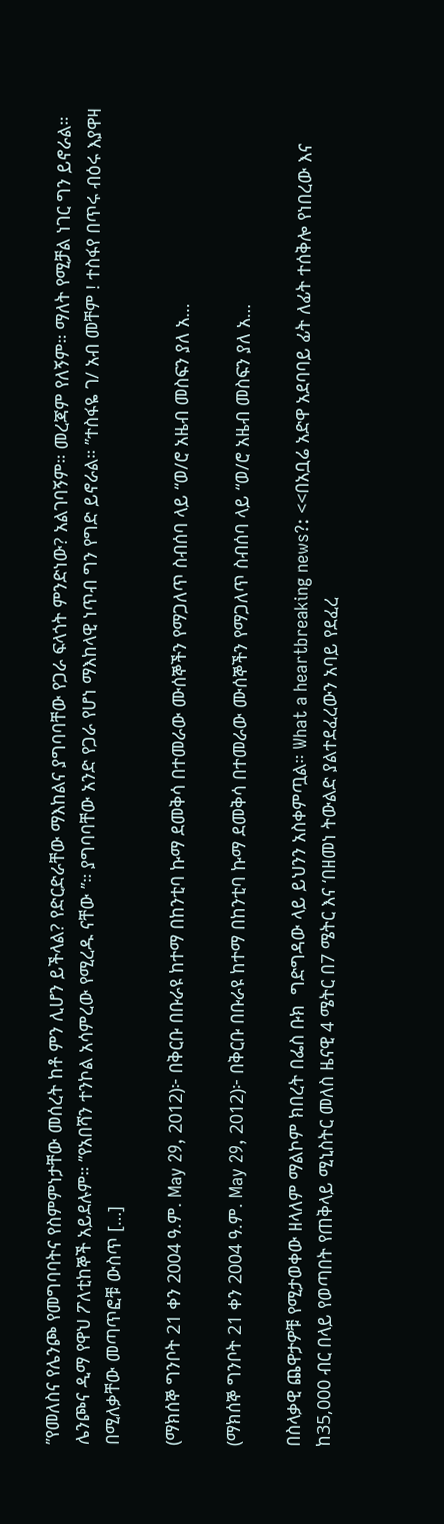’’የመለስና የሌንጮ የመግባባትና የስምምነታቸው መሰረት ከቶ ምን ሊሆን ይችላል? የድርድራቸው ማእከልና ያግባባቸው የጋራ ፍላጎት ምንድነው? አልገባኝም። መረጃም የለኝም። ማለት የሚቻል ነገር ግን ይኖራል። ሌንጮና ዲማ የዋህ ፖለቲከኞች አይደሉም። ’’የአበሻን ተንኮል አሳምረው የሚረዱ ናቸው ’’። ያግባባቸው አንድ የጋራ የሆነ ማእከላዊ ነጥብ ግን የግድ ይኖራል። ’’ተስፋዬ ገ/ አብ መቸም ! ተስፋየ በጥሩ ብዕሩ እያዋዛ በሚለቃቸው መጣጥፎቹ ውስጥ […]

(ማክሰኞ ግንቦት 21 ቀን 2004 ዓ.ም. May 29, 2012)፦ በቅርቡ በቡራዩ ከተማ በከንቲባ ኩማ ደመቅሳ በተመራው ሙሰኞችን የማጋለጥ ስብሰባ ላይ “ወ/ሮ አዜብ መስፍን ያለ አ…

(ማክሰኞ ግንቦት 21 ቀን 2004 ዓ.ም. May 29, 2012)፦ በቅርቡ በቡራዩ ከተማ በከንቲባ ኩማ ደመቅሳ በተመራው ሙሰኞችን የማጋለጥ ስብሰባ ላይ “ወ/ሮ አዜብ መስፍን ያለ አ…

በስላቃዊ ጨዋታዎቹ የሚታወቀው ዘላለም ማልኮም ክበረት በፌስ ቡክ  ግድግዳው ላይ ይህንን አስቀምጧል። What a heartbreaking news?: <<በአቧሬ አድዋ አደባባይ ፊት ለፊት ተሰቅሎ የነበረው እና ከ35,000 ብር በላይ የወጣበት የጠቅላይ ሚኒስትር መለስ ዜናዊ 4 ሜትር በ7 ሜትር እና ‘በዘመነ ትውልድ ያልተደፈረውን አባይ የደፈረ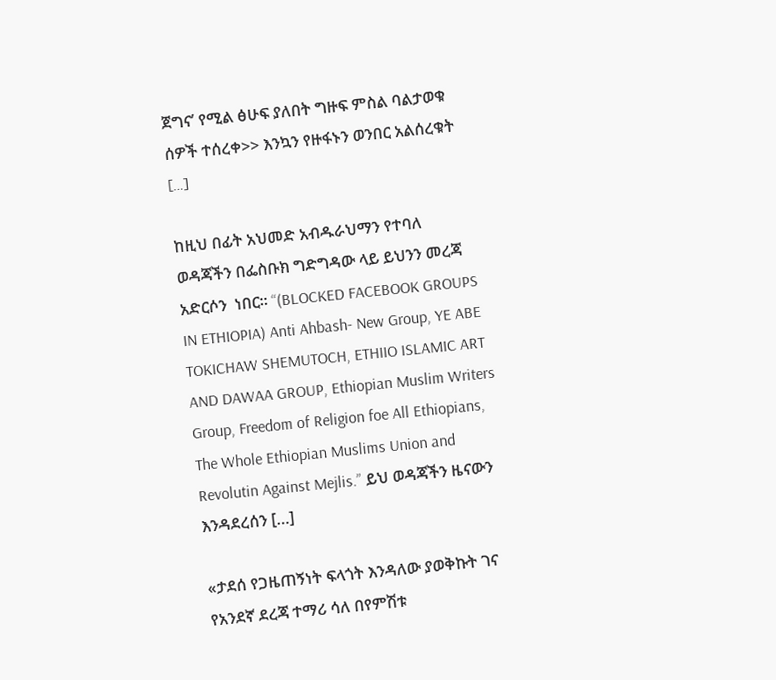ጀግና’ የሚል ፅሁፍ ያለበት ግዙፍ ምስል ባልታወቁ ሰዎች ተሰረቀ>> እንኳን የዙፋኑን ወንበር አልሰረቁት […]

ከዚህ በፊት አህመድ አብዱራህማን የተባለ ወዳጃችን በፌስቡክ ግድግዳው ላይ ይህንን መረጃ አድርሶን  ነበር። “(BLOCKED FACEBOOK GROUPS IN ETHIOPIA) Anti Ahbash- New Group, YE ABE TOKICHAW SHEMUTOCH, ETHIIO ISLAMIC ART AND DAWAA GROUP, Ethiopian Muslim Writers Group, Freedom of Religion foe All Ethiopians, The Whole Ethiopian Muslims Union and Revolutin Against Mejlis.” ይህ ወዳጃችን ዜናውን እንዳደረሰን […]

«ታደሰ የጋዜጠኝነት ፍላጎት እንዳለው ያወቅኩት ገና የአንደኛ ደረጃ ተማሪ ሳለ በየምሽቱ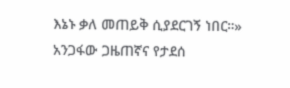እኔኑ ቃለ መጠይቅ ሲያደርገኝ ነበር።» አንጋፋው ጋዜጠኛና የታደሰ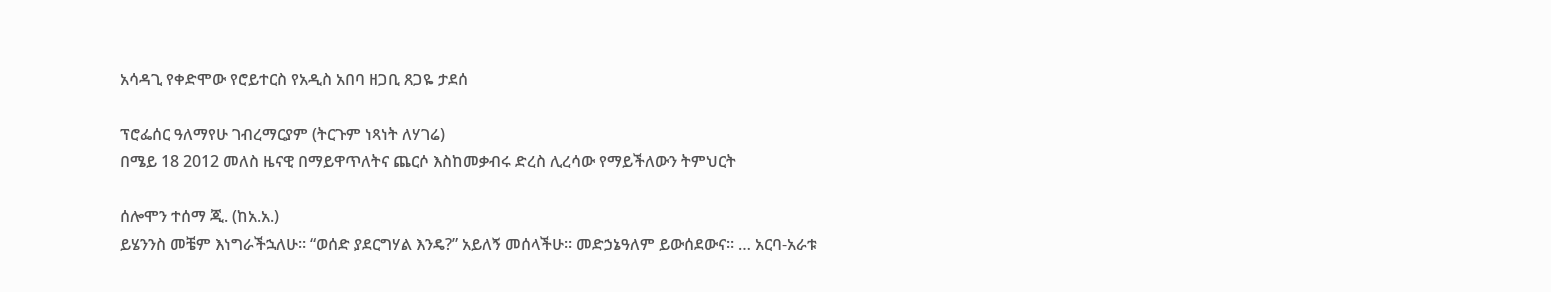አሳዳጊ የቀድሞው የሮይተርስ የአዲስ አበባ ዘጋቢ ጸጋዬ ታደሰ

ፕሮፌሰር ዓለማየሁ ገብረማርያም (ትርጉም ነጻነት ለሃገሬ)
በሜይ 18 2012 መለስ ዜናዊ በማይዋጥለትና ጨርሶ እስከመቃብሩ ድረስ ሊረሳው የማይችለውን ትምህርት

ሰሎሞን ተሰማ ጂ. (ከአ.አ.)
ይሄንንስ መቼም እነግራችኋለሁ። “ወሰድ ያደርግሃል እንዴ?” አይለኝ መሰላችሁ። መድኃኔዓለም ይውሰደውና። … አርባ-አራቱ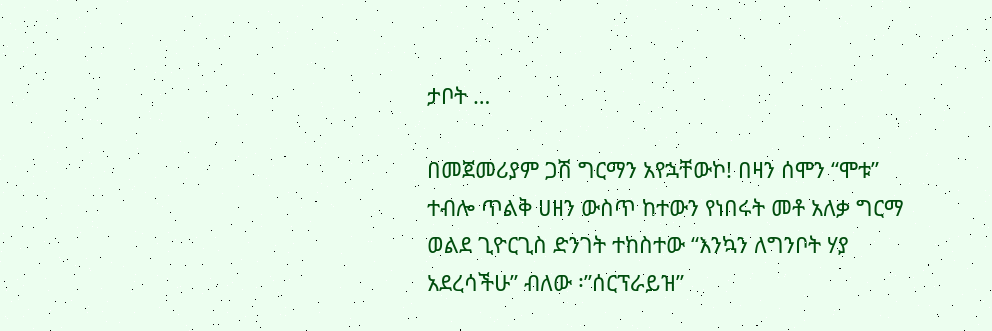ታቦት …

በመጀመሪያም ጋሽ ግርማን አየኋቸውኮ! በዛን ሰሞን “ሞቱ” ተብሎ ጥልቅ ሀዘን ውስጥ ከተውን የነበሩት መቶ አለቃ ግርማ ወልደ ጊዮርጊስ ድንገት ተከስተው “እንኳን ለግንቦት ሃያ አደረሳችሁ” ብለው ፡”ሰርፕራይዝ”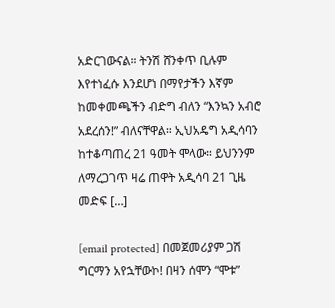አድርገውናል። ትንሽ ሸንቀጥ ቢሉም እየተነፈሱ እንደሆነ በማየታችን እኛም ከመቀመጫችን ብድግ ብለን “እንኳን አብሮ አደረሰን!” ብለናቸዋል። ኢህአዴግ አዲሳባን ከተቆጣጠረ 21 ዓመት ሞላው። ይህንንም ለማረጋገጥ ዛሬ ጠዋት አዲሳባ 21 ጊዜ መድፍ […]

[email protected] በመጀመሪያም ጋሽ ግርማን አየኋቸውኮ! በዛን ሰሞን “ሞቱ”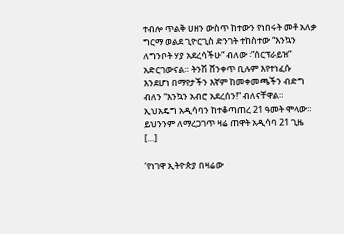ተብሎ ጥልቅ ሀዘን ውስጥ ከተውን የነበሩት መቶ አለቃ ግርማ ወልደ ጊዮርጊስ ድንገት ተከስተው “እንኳን ለግንቦት ሃያ አደረሳችሁ” ብለው ፡”ሰርፕራይዝ” አድርገውናል። ትንሽ ሸንቀጥ ቢሉም እየተነፈሱ እንደሆነ በማየታችን እኛም ከመቀመጫችን ብድግ ብለን “እንኳን አብሮ አደረሰን!” ብለናቸዋል። ኢህአዴግ አዲሳባን ከተቆጣጠረ 21 ዓመት ሞላው። ይህንንም ለማረጋገጥ ዛሬ ጠዋት አዲሳባ 21 ጊዜ […]

‘የነገዋ ኢትዮጵያ በዛሬው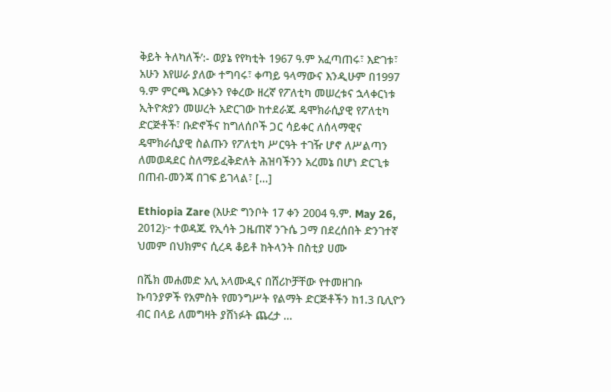ቅይት ትለካለች’:- ወያኔ የየካቲት 1967 ዓ.ም አፈጣጠሩ፣ እድገቱ፣ አሁን እየሠራ ያለው ተግባሩ፣ ቀጣይ ዓላማውና እንዲሁም በ1997 ዓ.ም ምርጫ እርቃኑን የቀረው ዘረኛ የፖለቲካ መሠረቱና ኋላቀርነቱ ኢትዮጵያን መሠረት አድርገው ከተደራጁ ዴሞክራሲያዊ የፖለቲካ ድርጅቶች፣ ቡድኖችና ከግለሰቦች ጋር ሳይቀር ለሰላማዊና ዴሞክራሲያዊ ስልጡን የፖለቲካ ሥርዓት ተገዥ ሆኖ ለሥልጣን ለመወዳደር ስለማይፈቅድለት ሕዝባችንን አረመኔ በሆነ ድርጊቱ በጠብ-መንጃ በገፍ ይገላል፣ […]

Ethiopia Zare (እሁድ ግንቦት 17 ቀን 2004 ዓ.ም. May 26, 2012)፦ ተወዳጁ የኢሳት ጋዜጠኛ ንጉሴ ጋማ በደረሰበት ድንገተኛ ህመም በህክምና ሲረዳ ቆይቶ ከትላንት በስቲያ ሀሙ

በሼክ መሐመድ አሊ አላሙዲና በሸሪኮቻቸው የተመዘገቡ ኩባንያዎች የአምስት የመንግሥት የልማት ድርጅቶችን ከ1.3 ቢሊዮን ብር በላይ ለመግዛት ያሸነፉት ጨረታ …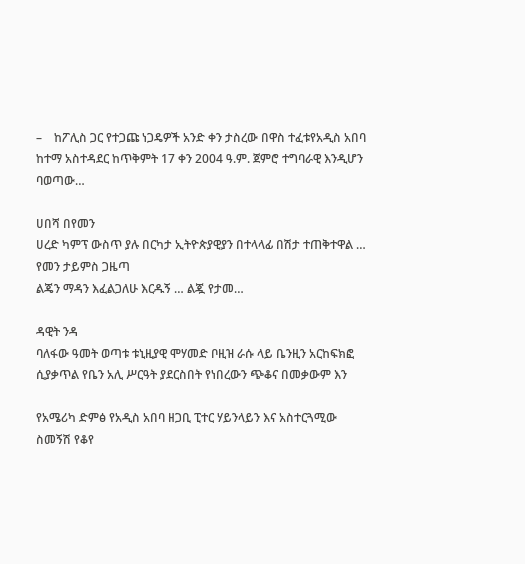–    ከፖሊስ ጋር የተጋጩ ነጋዴዎች አንድ ቀን ታስረው በዋስ ተፈቱየአዲስ አበባ ከተማ አስተዳደር ከጥቅምት 17 ቀን 2004 ዓ.ም. ጀምሮ ተግባራዊ እንዲሆን ባወጣው…

ሀበሻ በየመን
ሀረድ ካምፕ ውስጥ ያሉ በርካታ ኢትዮጵያዊያን በተላላፊ በሽታ ተጠቅተዋል … የመን ታይምስ ጋዜጣ
ልጄን ማዳን እፈልጋለሁ እርዱኝ … ልጇ የታመ…

ዳዊት ንዳ
ባለፋው ዓመት ወጣቱ ቱኒዚያዊ ሞሃመድ ቦዚዝ ራሱ ላይ ቤንዚን አርከፍክፎ ሲያቃጥል የቤን አሊ ሥርዓት ያደርስበት የነበረውን ጭቆና በመቃውም እን

የአሜሪካ ድምፅ የአዲስ አበባ ዘጋቢ ፒተር ሃይንላይን እና አስተርጓሚው ስመኝሽ የቆየ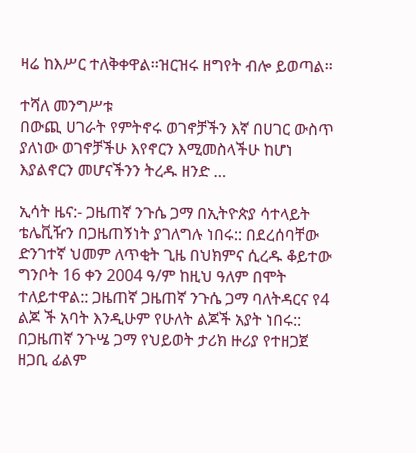ዛሬ ከእሥር ተለቅቀዋል፡፡ዝርዝሩ ዘግየት ብሎ ይወጣል፡፡

ተሻለ መንግሥቱ
በውጪ ሀገራት የምትኖሩ ወገኖቻችን እኛ በሀገር ውስጥ ያለነው ወገኖቻችሁ እየኖርን እሚመስላችሁ ከሆነ እያልኖርን መሆናችንን ትረዱ ዘንድ …

ኢሳት ዜና:- ጋዜጠኛ ንጉሴ ጋማ በኢትዮጵያ ሳተላይት ቴሌቪዥን በጋዜጠኝነት ያገለግሉ ነበሩ:: በደረሰባቸው ድንገተኛ ህመም ለጥቂት ጊዜ በህክምና ሲረዱ ቆይተው ግንቦት 16 ቀን 2004 ዓ/ም ከዚህ ዓለም በሞት ተለይተዋል:: ጋዜጠኛ ጋዜጠኛ ንጉሴ ጋማ ባለትዳርና የ4 ልጆ ች አባት እንዲሁም የሁለት ልጆች አያት ነበሩ:: በጋዜጠኛ ንጉሤ ጋማ የህይወት ታሪክ ዙሪያ የተዘጋጀ ዘጋቢ ፊልም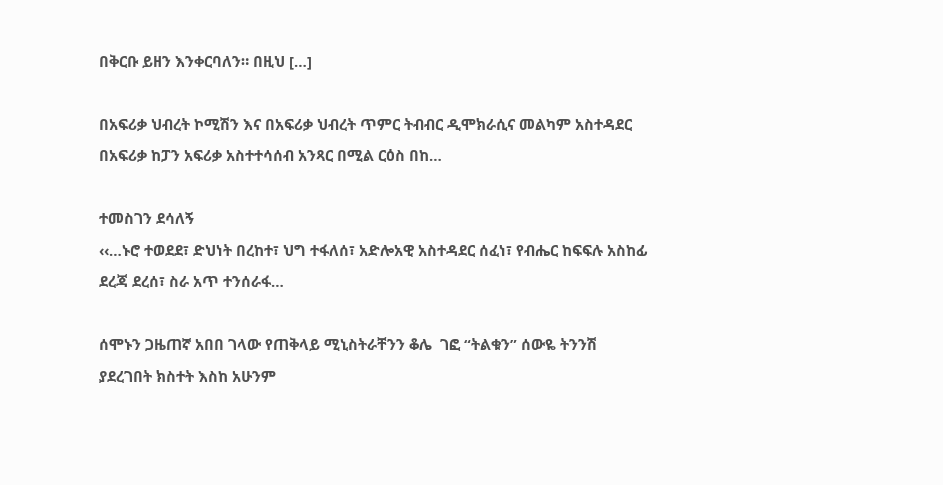በቅርቡ ይዘን እንቀርባለን። በዚህ […]

በአፍሪቃ ህብረት ኮሚሽን እና በአፍሪቃ ህብረት ጥምር ትብብር ዲሞክራሲና መልካም አስተዳደር በአፍሪቃ ከፓን አፍሪቃ አስተተሳሰብ አንጻር በሚል ርዕስ በከ…

ተመስገን ደሳለኝ
‹‹…ኑሮ ተወደደ፣ ድህነት በረከተ፣ ህግ ተፋለሰ፣ አድሎአዊ አስተዳደር ሰፈነ፣ የብሔር ከፍፍሉ አስከፊ ደረጃ ደረሰ፣ ስራ አጥ ተንሰራፋ…

ሰሞኑን ጋዜጠኛ አበበ ገላው የጠቅላይ ሚኒስትራቸንን ቆሌ  ገፎ “ትልቁን” ሰውዬ ትንንሽ ያደረገበት ክስተት እስከ አሁንም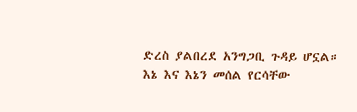ድረስ ያልበረደ አንግጋቢ ጉዳይ ሆኗል። እኔ እና እኔን መሰል የርሳቸው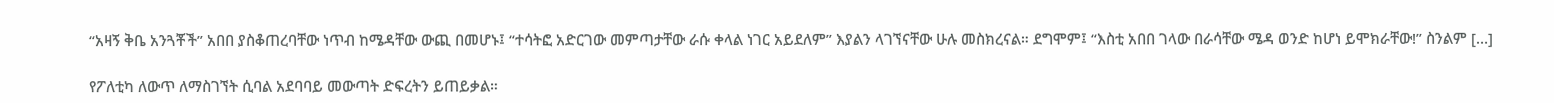“አዛኝ ቅቤ አንጓቾች” አበበ ያስቆጠረባቸው ነጥብ ከሜዳቸው ውጪ በመሆኑ፤ “ተሳትፎ አድርገው መምጣታቸው ራሱ ቀላል ነገር አይደለም” እያልን ላገኘናቸው ሁሉ መስክረናል። ደግሞም፤ “እስቲ አበበ ገላው በራሳቸው ሜዳ ወንድ ከሆነ ይሞክራቸው!” ስንልም […]

የፖለቲካ ለውጥ ለማስገኘት ሲባል አደባባይ መውጣት ድፍረትን ይጠይቃል።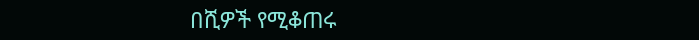በሺዎች የሚቆጠሩ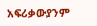አፍሪቃውያንም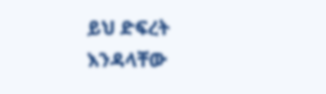ይህ ድፍረት እንዳላቸው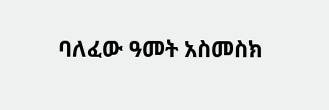ባለፈው ዓመት አስመስክ